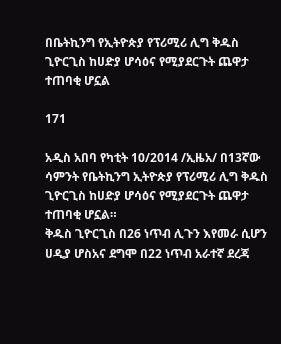በቤትኪንግ የኢትዮጵያ የፕሪሚሪ ሊግ ቅዱስ ጊዮርጊስ ከሀድያ ሆሳዕና የሚያደርጉት ጨዋታ ተጠባቂ ሆኗል

171

አዲስ አበባ የካቲት 10/2014 /ኢዜአ/ በ13ኛው ሳምንት የቤትኪንግ ኢትዮጵያ የፕሪሚሪ ሊግ ቅዱስ ጊዮርጊስ ከሀድያ ሆሳዕና የሚያደርጉት ጨዋታ ተጠባቂ ሆኗል።
ቅዱስ ጊዮርጊስ በ26 ነጥብ ሊጉን እየመራ ሲሆን ሀዲያ ሆስአና ደግሞ በ22 ነጥብ አራተኛ ደረጃ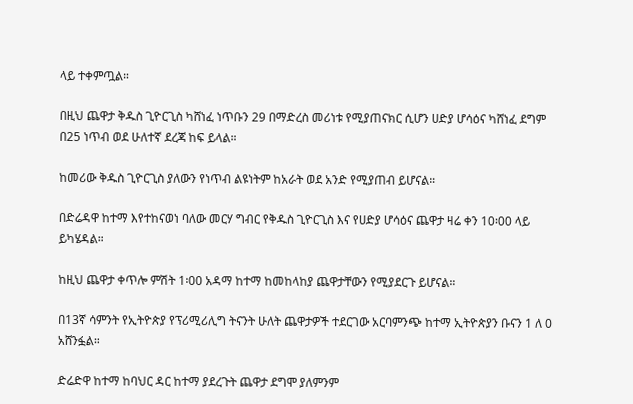ላይ ተቀምጧል።

በዚህ ጨዋታ ቅዱስ ጊዮርጊስ ካሸነፈ ነጥቡን 29 በማድረስ መሪነቱ የሚያጠናክር ሲሆን ሀድያ ሆሳዕና ካሸነፈ ደግም በ25 ነጥብ ወደ ሁለተኛ ደረጃ ከፍ ይላል።

ከመሪው ቅዱስ ጊዮርጊስ ያለውን የነጥብ ልዩነትም ከአራት ወደ አንድ የሚያጠብ ይሆናል።

በድሬዳዋ ከተማ እየተከናወነ ባለው መርሃ ግብር የቅዱስ ጊዮርጊስ እና የሀድያ ሆሳዕና ጨዋታ ዛሬ ቀን 10፡00 ላይ ይካሄዳል።

ከዚህ ጨዋታ ቀጥሎ ምሽት 1፡00 አዳማ ከተማ ከመከላከያ ጨዋታቸውን የሚያደርጉ ይሆናል።

በ13ኛ ሳምንት የኢትዮጵያ የፕሪሚሪሊግ ትናንት ሁለት ጨዋታዎች ተደርገው አርባምንጭ ከተማ ኢትዮጵያን ቡናን 1 ለ 0 አሸንፏል።

ድሬድዋ ከተማ ከባህር ዳር ከተማ ያደረጉት ጨዋታ ደግሞ ያለምንም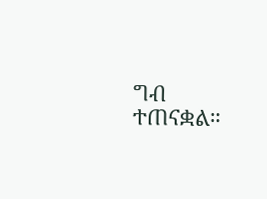ግብ ተጠናቋል።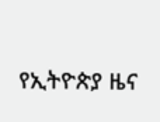የኢትዮጵያ ዜና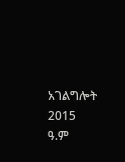አገልግሎት
2015
ዓ.ም